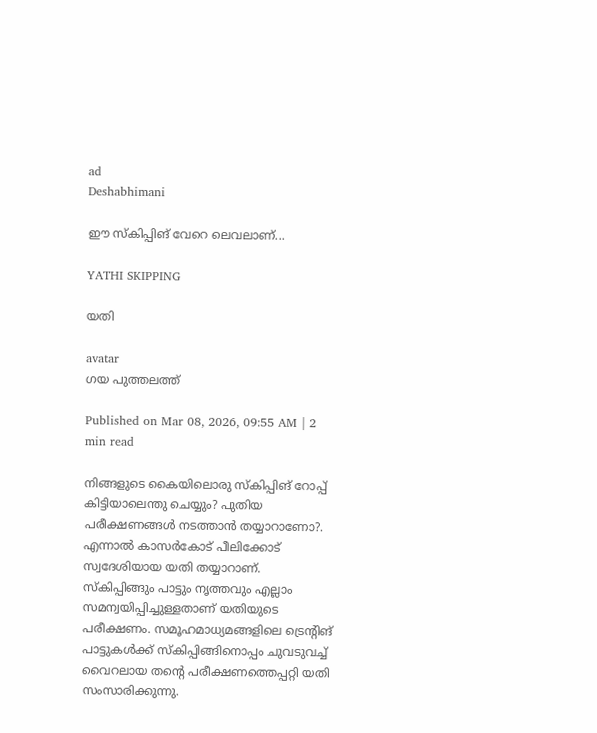ad
Deshabhimani

ഇ‍ൗ സ്‌കിപ്പിങ്‌ വേറെ ലെവലാണ്‌...

YATHI SKIPPING

യതി

avatar
ഗയ പുത്തലത്ത്‌

Published on Mar 08, 2026, 09:55 AM | 2 min read

നിങ്ങളുടെ കൈയിലൊരു സ്‌കിപ്പിങ്‌ റോപ്പ്‌ കിട്ടിയാലെന്തു ചെയ്യും? പുതിയ പരീക്ഷണങ്ങൾ നടത്താൻ തയ്യാറാണോ?. എന്നാൽ കാസർകോട് പീലിക്കോട് സ്വദേശിയായ യതി തയ്യാറാണ്‌. സ്കിപ്പിങ്ങും പാട്ടും നൃത്തവും എല്ലാം സമന്വയിപ്പിച്ചുള്ളതാണ്‌ യതിയുടെ പരീക്ഷണം. സമൂഹമാധ്യമങ്ങളിലെ ട്രെന്റിങ് പാട്ടുകൾക്ക്‌ സ്കിപ്പിങ്ങിനൊപ്പം ചുവടുവച്ച് വൈറലായ തന്റെ പരീക്ഷണത്തെപ്പറ്റി യതി സംസാരിക്കുന്നു.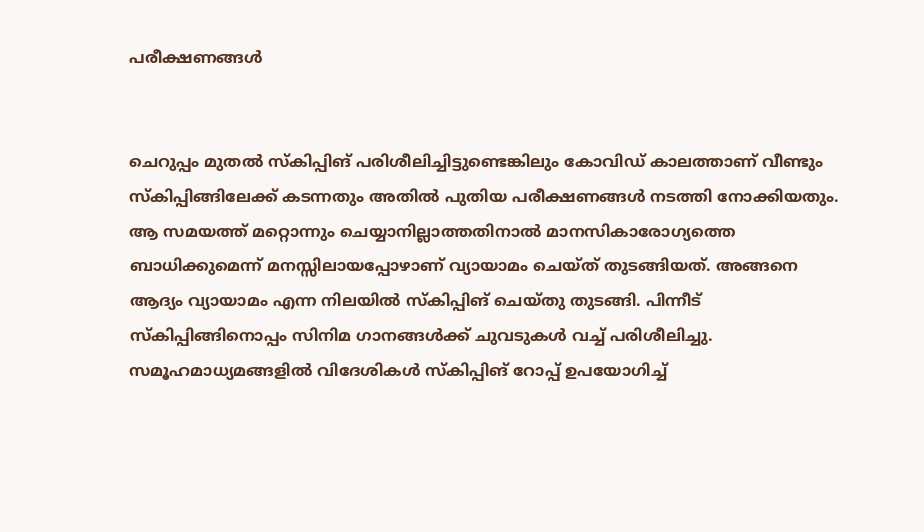പരീക്ഷണങ്ങൾ


ചെറുപ്പം മുതൽ സ്കിപ്പിങ് പരിശീലിച്ചിട്ടുണ്ടെങ്കിലും കോവിഡ് കാലത്താണ്‌ വീണ്ടും സ്കിപ്പിങ്ങിലേക്ക്‌ കടന്നതും അതിൽ പുതിയ പരീക്ഷണങ്ങൾ നടത്തി നോക്കിയതും. ആ സമയത്ത്‌ മറ്റൊന്നും ചെയ്യാനില്ലാത്തതിനാൽ മാനസികാരോഗ്യത്തെ ബാധിക്കുമെന്ന്‌ മനസ്സിലായപ്പോഴാണ്‌ വ്യായാമം ചെയ്‌ത്‌ തുടങ്ങിയത്‌. അങ്ങനെ ആദ്യം വ്യായാമം എന്ന നിലയിൽ സ്‌കിപ്പിങ്‌ ചെയ്‌തു തുടങ്ങി. പിന്നീട്‌ സ്‌കിപ്പിങ്ങിനൊപ്പം സിനിമ ഗാനങ്ങൾക്ക്‌ ചുവടുകൾ വച്ച്‌ പരിശീലിച്ചു. സമൂഹമാധ്യമങ്ങളിൽ വിദേശികൾ സ്കിപ്പിങ് റോപ്പ് ഉപയോഗിച്ച്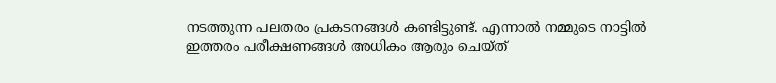നടത്തുന്ന പലതരം പ്രകടനങ്ങൾ കണ്ടിട്ടുണ്ട്‌. എന്നാൽ നമ്മുടെ നാട്ടിൽ ഇത്തരം പരീക്ഷണങ്ങൾ അധികം ആരും ചെയ്‌ത്‌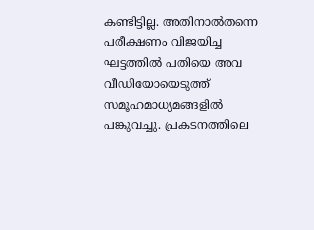കണ്ടിട്ടില്ല. അതിനാൽതന്നെ പരീക്ഷണം വിജയിച്ച ഘട്ടത്തിൽ പതിയെ അവ വീഡിയോയെടുത്ത്‌ സമൂഹമാധ്യമങ്ങളിൽ പങ്കുവച്ചു. പ്രകടനത്തിലെ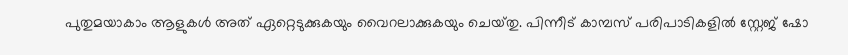പുതുമയാകാം ആളുകൾ അത്‌ ഏറ്റെടുക്കുകയും വൈറലാക്കുകയും ചെയ്‌തു. പിന്നീട്‌ കാമ്പസ്‌ പരിപാടികളിൽ സ്റ്റേജ്‌ ഷോ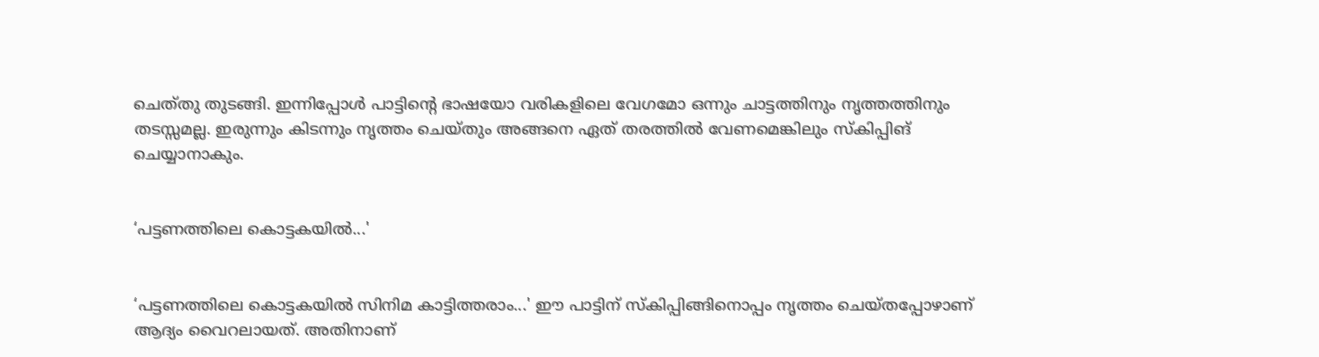ചെത്‌തു തുടങ്ങി. ഇന്നിപ്പോൾ പാട്ടിന്റെ ഭാഷയോ വരികളിലെ വേഗമോ ഒന്നും ചാട്ടത്തിനും നൃത്തത്തിനും തടസ്സമല്ല. ഇരുന്നും കിടന്നും നൃത്തം ചെയ്‌തും അങ്ങനെ ഏത് തരത്തിൽ വേണമെങ്കിലും സ്കിപ്പിങ് ചെയ്യാനാകും.


‘പട്ടണത്തിലെ കൊട്ടകയിൽ...'


‘പട്ടണത്തിലെ കൊട്ടകയിൽ സിനിമ കാട്ടിത്തരാം...' ഇ‍ൗ പാട്ടിന്‌ സ്‌കിപ്പിങ്ങിനൊപ്പം നൃത്തം ചെയ്‌തപ്പോഴാണ്‌ ആദ്യം വൈറലായത്‌. അതിനാണ്‌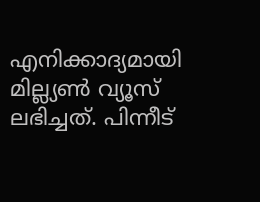എനിക്കാദ്യമായി മില്ല്യൺ വ്യൂസ്‌ ലഭിച്ചത്‌. പിന്നീട്‌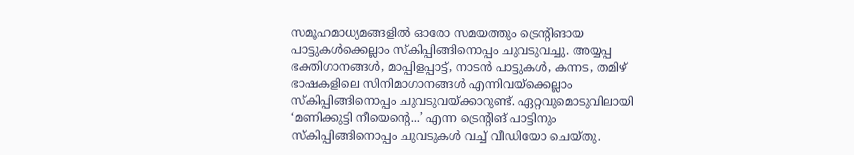സമൂഹമാധ്യമങ്ങളിൽ ഓരോ സമയത്തും ട്രെന്റിങായ പാട്ടുകൾക്കെല്ലാം സ്കിപ്പിങ്ങിനൊപ്പം ചുവടുവച്ചു. അയ്യപ്പ ഭക്തിഗാനങ്ങൾ, മാപ്പിളപ്പാട്ട്, നാടൻ പാട്ടുകൾ, കന്നട, തമിഴ് ഭാഷകളിലെ സിനിമാഗാനങ്ങൾ എന്നിവയ്‌ക്കെല്ലാം സ്‌കിപ്പിങ്ങിനൊപ്പം ചുവടുവയ്‌ക്കാറുണ്ട്‌. ഏറ്റവുമൊടുവിലായി ‘മണിക്കുട്ടി നീയെന്റെ...’ എന്ന ട്രെന്റിങ്‌ പാട്ടിനും സ്‌കിപ്പിങ്ങിനൊപ്പം ചുവടുകൾ വച്ച്‌ വീഡിയോ ചെയ്‌തു.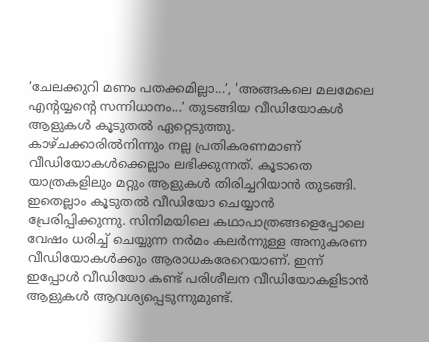‘ചേലക്കുറി മണം പതക്കമില്ലാ...’, 'അങ്ങകലെ മലമേലെ എൻ്റയ്യൻ്റെ സന്നിധാനം...’ തുടങ്ങിയ വീഡിയോകൾ ആളുകൾ കൂടുതൽ ഏറ്റെടുത്തു. കാഴ്ചക്കാരിൽനിന്നും നല്ല പ്രതികരണമാണ്‌ വീഡിയോകൾക്കെല്ലാം ലഭിക്കുന്നത്‌. കൂടാതെ യാത്രകളിലും മറ്റും ആളുകൾ തിരിച്ചറിയാൻ തുടങ്ങി. ഇതെല്ലാം കൂടുതൽ വീഡിയോ ചെയ്യാൻ പ്രേരിപ്പിക്കുന്നു. സിനിമയിലെ കഥാപാത്രങ്ങളെപ്പോലെ വേഷം ധരിച്ച്‌ ചെയ്യുന്ന നർമം കലർന്നുള്ള അനുകരണ വീഡിയോകൾക്കും ആരാധകരേറെയാണ്‌. ഇന്ന്‌ ഇപ്പോൾ വീഡിയോ കണ്ട്‌ പരിശീലന വീഡിയോകളിടാൻ ആളുകൾ ആവശ്യപ്പെടുന്നുമുണ്ട്‌.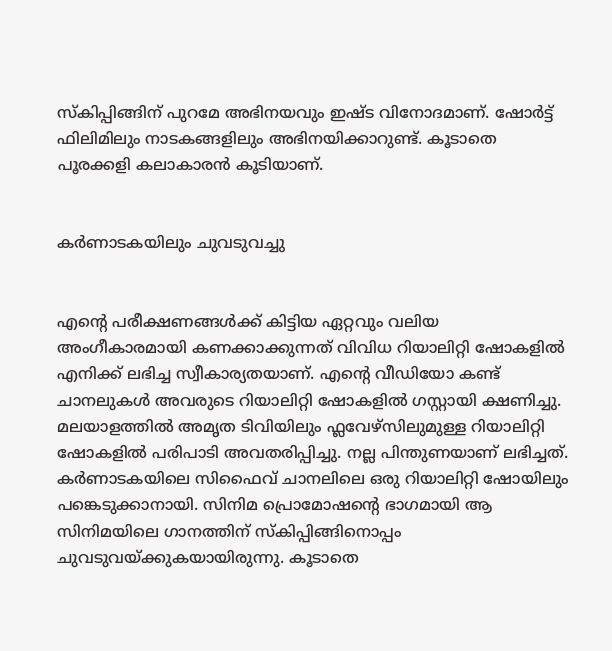സ്‌കിപ്പിങ്ങിന്‌ പുറമേ അഭിനയവും ഇഷ്‌ട വിനോദമാണ്‌. ഷോർട്ട്‌ ഫിലിമിലും നാടകങ്ങളിലും അഭിനയിക്കാറുണ്ട്‌. കൂടാതെ പൂരക്കളി കലാകാരൻ കൂടിയാണ്‌.


കർണാടകയിലും ചുവടുവച്ചു


എന്റെ പരീക്ഷണങ്ങൾക്ക്‌ കിട്ടിയ ഏറ്റവും വലിയ അംഗീകാരമായി കണക്കാക്കുന്നത്‌ വിവിധ റിയാലിറ്റി ഷോകളിൽ എനിക്ക്‌ ലഭിച്ച സ്വീകാര്യതയാണ്‌. എന്റെ വീഡിയോ കണ്ട്‌ ചാനലുകൾ അവരുടെ റിയാലിറ്റി ഷോകളിൽ ഗസ്റ്റായി ക്ഷണിച്ചു. മലയാളത്തിൽ അമൃത ടിവിയിലും ഫ്ലവേഴ്‌സിലുമുള്ള റിയാലിറ്റി ഷോകളിൽ പരിപാടി അവതരിപ്പിച്ചു. നല്ല പിന്തുണയാണ്‌ ലഭിച്ചത്‌. കർണാടകയിലെ സിഫൈവ്‌ ചാനലിലെ ഒരു റിയാലിറ്റി ഷോയിലും പങ്കെടുക്കാനായി. സിനിമ പ്രൊമോഷന്റെ ഭാഗമായി ആ സിനിമയിലെ ഗാനത്തിന്‌ സ്‌കിപ്പിങ്ങിനൊപ്പം ചുവടുവയ്‌ക്കുകയായിരുന്നു. കൂടാതെ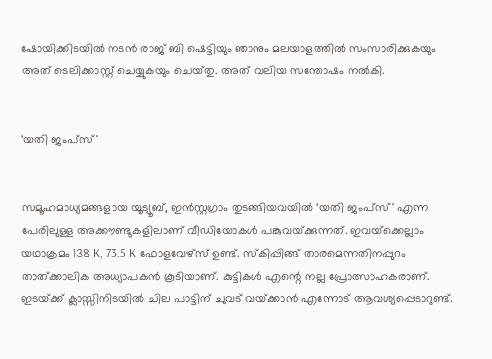ഷോയിക്കിടയിൽ നടൻ രാജ്‌ ബി ഷെട്ടിയും ഞാനും മലയാളത്തിൽ സംസാരിക്കുകയും അത്‌ ടെലിക്കാസ്റ്റ്‌ ചെയ്യുകയും ചെയ്‌തു. അത്‌ വലിയ സന്തോഷം നൽകി.


‘യതി ജംപ്സ്'


സമൂഹമാധ്യമങ്ങളായ യൂട്യൂബ്‌, ഇൻസ്റ്റഗ്രാം തുടങ്ങിയവയിൽ ‘യതി ജംപ്സ്' എന്ന പേരിലുള്ള അക്ക‍ൗണ്ടുകളിലാണ്‌ വീഡിയോകൾ പങ്കുവയ്‌ക്കുന്നത്‌. ഇവയ്‌ക്കെല്ലാം യഥാക്രമം 138 K, 73.5 K ഫോളവേഴ്‌സ്‌ ഉണ്ട്‌. സ്‌കിപ്പിങ്ങ്‌ താരമെന്നതിനപ്പുറം താത്‌ക്കാലിക അധ്യാപകൻ കൂടിയാണ്‌. കുട്ടികൾ എന്റെ നല്ല പ്രോത്സാഹകരാണ്‌. ഇടയ്‌ക്ക്‌ ക്ലാസ്സിനിടയിൽ ചില പാട്ടിന്‌ ചുവട്‌ വയ്‌ക്കാൻ എന്നോട്‌ ആവശ്യപ്പെടാറുണ്ട്‌.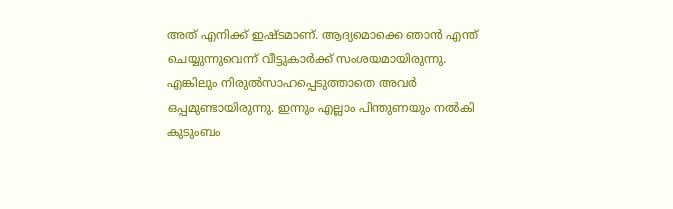അത്‌ എനിക്ക്‌ ഇഷ്‌ടമാണ്‌. ആദ്യമൊക്കെ ഞാൻ എന്ത്‌ ചെയ്യുന്നുവെന്ന്‌ വീട്ടുകാർക്ക്‌ സംശയമായിരുന്നു. എങ്കിലും നിരുൽസാഹപ്പെടുത്താതെ അവർ ഒപ്പമുണ്ടായിരുന്നു. ഇന്നും എല്ലാം പിന്തുണയും നൽകി കുടുംബം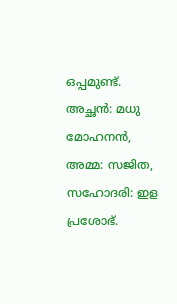ഒപ്പമുണ്ട്‌. അച്ഛൻ: മധു മോഹനൻ, അമ്മ: സജിത, സഹോദരി: ഇള പ്രശോഭ്.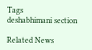Tags
deshabhimani section

Related News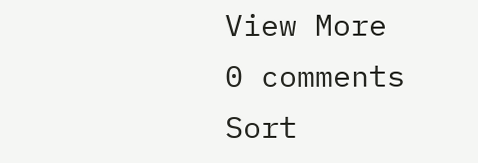View More
0 comments
Sort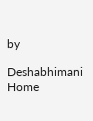by

Deshabhimani
Home